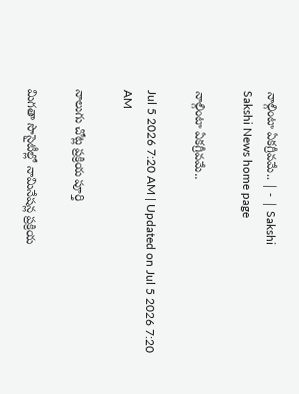నాల్గింటా ఏకగ్రీవమే.. | - | Sakshi
Sakshi News home page

నాల్గింటా ఏకగ్రీవమే..

Jul 5 2026 7:20 AM | Updated on Jul 5 2026 7:20 AM

నాలుగు చోట్ల ప్రక్రియ పూర్తి

మిగతా సొసైటీల్లో నామినేషన్ల ప్రక్రియ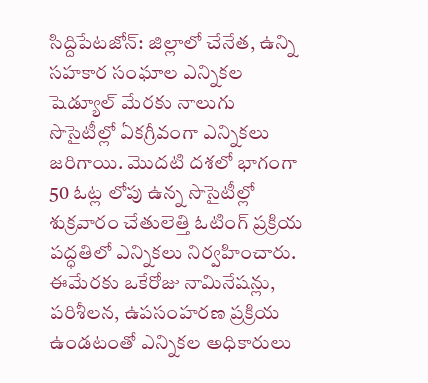సిద్దిపేటజోన్‌: జిల్లాలో చేనేత, ఉన్ని సహకార సంఘాల ఎన్నికల షెడ్యూల్‌ మేరకు నాలుగు సొసైటీల్లో ఏకగ్రీవంగా ఎన్నికలు జరిగాయి. మొదటి దశలో భాగంగా 50 ఓట్ల లోపు ఉన్న సొసైటీల్లో శుక్రవారం చేతులెత్తి ఓటింగ్‌ ప్రక్రియ పద్ధతిలో ఎన్నికలు నిర్వహించారు. ఈమేరకు ఒకేరోజు నామినేషన్లు, పరిశీలన, ఉపసంహరణ ప్రక్రియ ఉండటంతో ఎన్నికల అధికారులు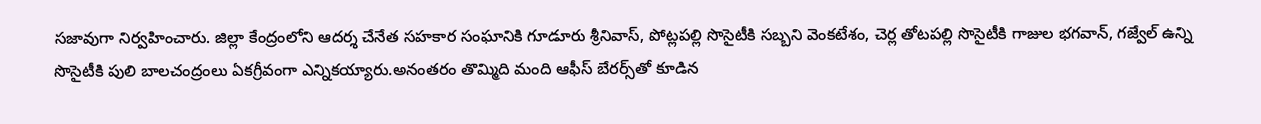సజావుగా నిర్వహించారు. జిల్లా కేంద్రంలోని ఆదర్శ చేనేత సహకార సంఘానికి గూడూరు శ్రీనివాస్‌, పోట్లపల్లి సొసైటీకి సబ్బని వెంకటేశం, చెర్ల తోటపల్లి సొసైటీకి గాజుల భగవాన్‌, గజ్వేల్‌ ఉన్ని సొసైటీకి పులి బాలచంద్రంలు ఏకగ్రీవంగా ఎన్నికయ్యారు.అనంతరం తొమ్మిది మంది ఆఫీస్‌ బేరర్స్‌తో కూడిన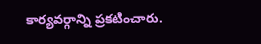కార్యవర్గాన్ని ప్రకటించారు.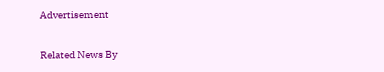Advertisement

Related News By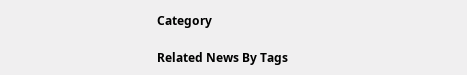Category

Related News By Tags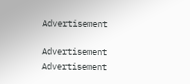Advertisement

Advertisement
Advertisement